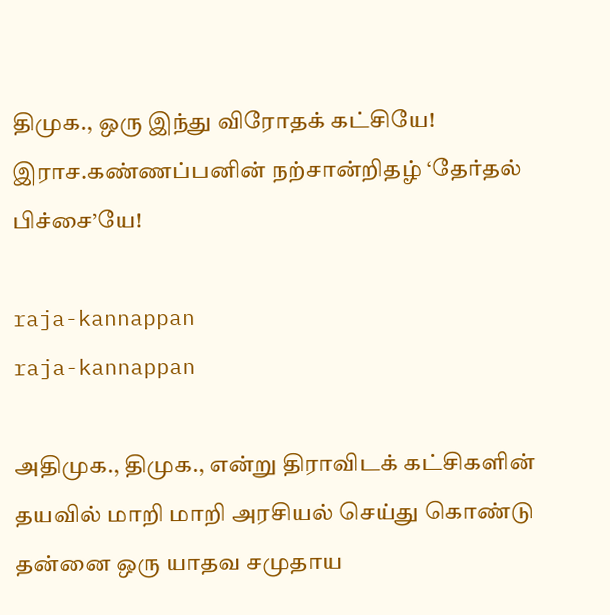திமுக., ஒரு இந்து விரோதக் கட்சியே! இராச.கண்ணப்பனின் நற்சான்றிதழ் ‘தேர்தல் பிச்சை’யே!

raja-kannappan
raja-kannappan

அதிமுக., திமுக., என்று திராவிடக் கட்சிகளின் தயவில் மாறி மாறி அரசியல் செய்து கொண்டு தன்னை ஒரு யாதவ சமுதாய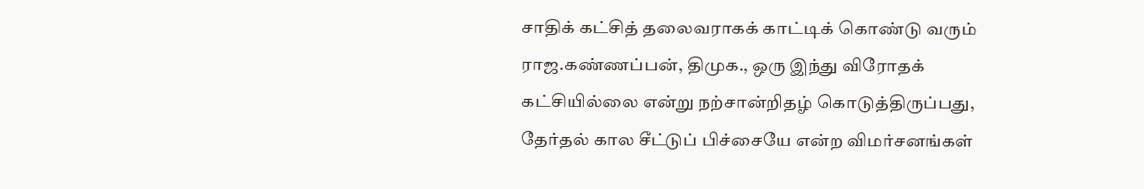சாதிக் கட்சித் தலைவராகக் காட்டிக் கொண்டு வரும் ராஜ.கண்ணப்பன், திமுக., ஒரு இந்து விரோதக் கட்சியில்லை என்று நற்சான்றிதழ் கொடுத்திருப்பது, தேர்தல் கால சீட்டுப் பிச்சையே என்ற விமர்சனங்கள்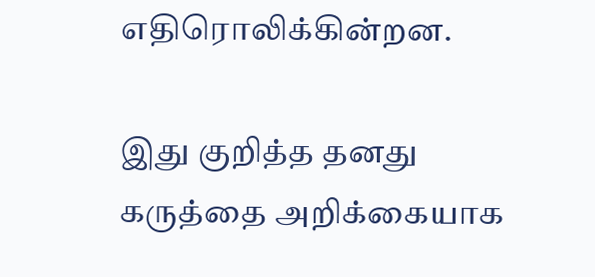எதிரொலிக்கின்றன.

இது குறித்த தனது கருத்தை அறிக்கையாக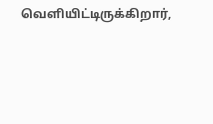வெளியிட்டிருக்கிறார்,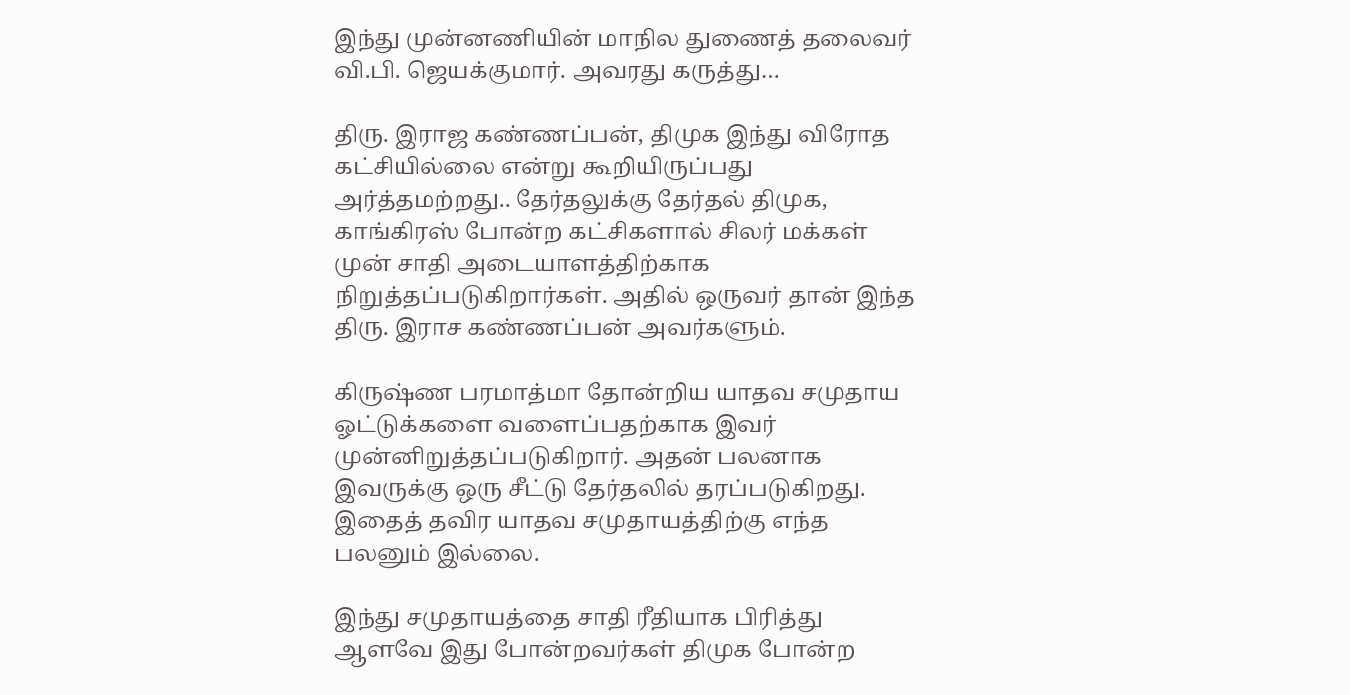இந்து முன்னணியின் மாநில துணைத் தலைவர் வி.பி. ஜெயக்குமார். அவரது கருத்து…

திரு. இராஜ கண்ணப்பன், திமுக இந்து விரோத கட்சியில்லை என்று கூறியிருப்பது அர்த்தமற்றது.. தேர்தலுக்கு தேர்தல் திமுக, காங்கிரஸ் போன்ற கட்சிகளால் சிலர் மக்கள் முன் சாதி அடையாளத்திற்காக நிறுத்தப்படுகிறார்கள். அதில் ஒருவர் தான் இந்த திரு. இராச கண்ணப்பன் அவர்களும்.

கிருஷ்ண பரமாத்மா தோன்றிய யாதவ சமுதாய ஓட்டுக்களை வளைப்பதற்காக இவர் முன்னிறுத்தப்படுகிறார். அதன் பலனாக இவருக்கு ஒரு சீட்டு தேர்தலில் தரப்படுகிறது. இதைத் தவிர யாதவ சமுதாயத்திற்கு எந்த பலனும் இல்லை.

இந்து சமுதாயத்தை சாதி ரீதியாக பிரித்து ஆளவே இது போன்றவர்கள் திமுக போன்ற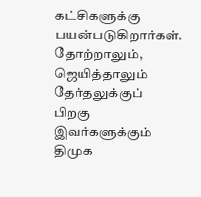கட்சிகளுக்கு பயன்படுகிறார்கள். தோற்றாலும், ஜெயித்தாலும் தேர்தலுக்குப் பிறகு இவர்களுக்கும் திமுக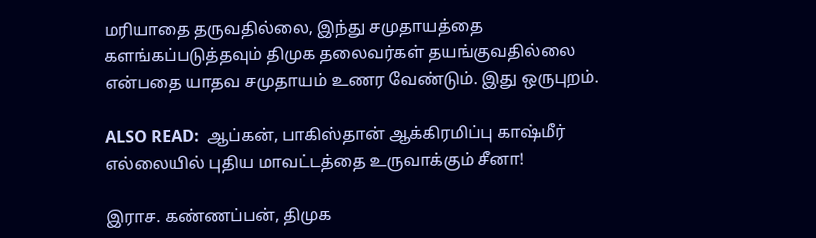மரியாதை தருவதில்லை, இந்து சமுதாயத்தை களங்கப்படுத்தவும் திமுக தலைவர்கள் தயங்குவதில்லை என்பதை யாதவ சமுதாயம் உணர வேண்டும். இது ஒருபுறம்.

ALSO READ:  ஆப்கன், பாகிஸ்தான் ஆக்கிரமிப்பு காஷ்மீர் எல்லையில் புதிய மாவட்டத்தை உருவாக்கும் சீனா!

இராச. கண்ணப்பன், திமுக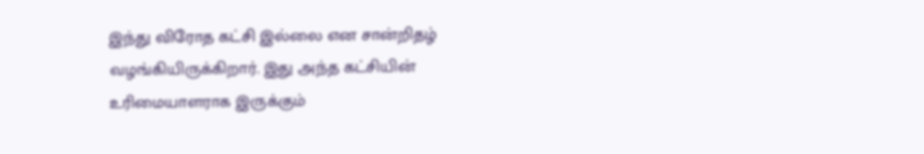இந்து விரோத கட்சி இல்லை என சான்றிதழ் வழங்கியிருக்கிறார். இது அந்த கட்சியின் உரிமையாளராக இருக்கும்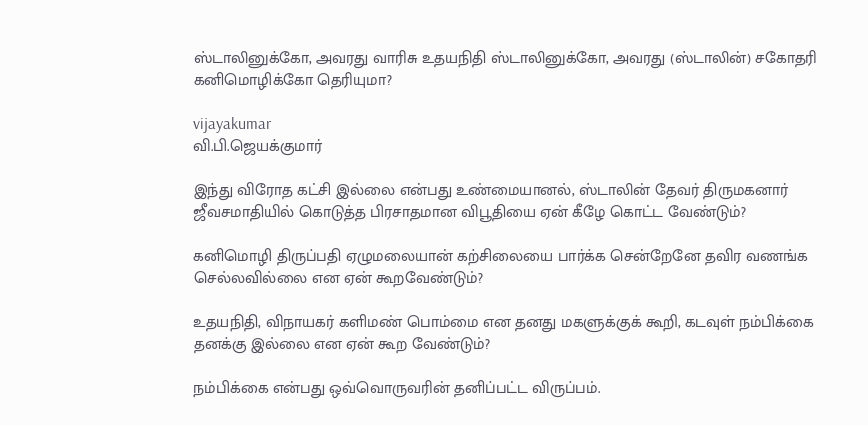ஸ்டாலினுக்கோ, அவரது வாரிசு உதயநிதி ஸ்டாலினுக்கோ, அவரது (ஸ்டாலின்) சகோதரி கனிமொழிக்கோ தெரியுமா?

vijayakumar
வி.பி.ஜெயக்குமார்

இந்து விரோத கட்சி இல்லை என்பது உண்மையானல், ஸ்டாலின் தேவர் திருமகனார் ஜீவசமாதியில் கொடுத்த பிரசாதமான விபூதியை ஏன் கீழே கொட்ட வேண்டும்?

கனிமொழி திருப்பதி ஏழுமலையான் கற்சிலையை பார்க்க சென்றேனே தவிர வணங்க செல்லவில்லை என ஏன் கூறவேண்டும்?

உதயநிதி, விநாயகர் களிமண் பொம்மை என தனது மகளுக்குக் கூறி, கடவுள் நம்பிக்கை தனக்கு இல்லை என ஏன் கூற வேண்டும்?

நம்பிக்கை என்பது ஒவ்வொருவரின் தனிப்பட்ட விருப்பம்.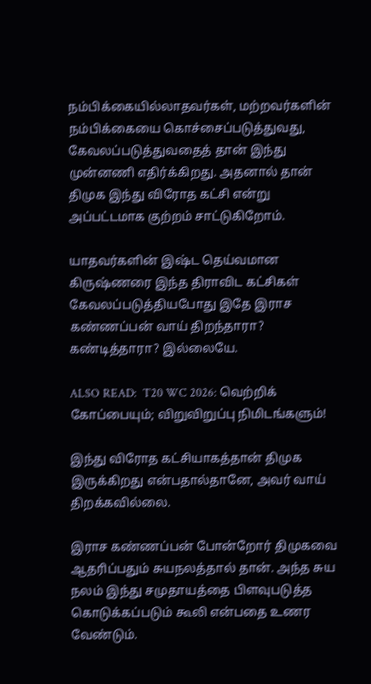நம்பிக்கையில்லாதவர்கள், மற்றவர்களின் நம்பிக்கையை கொச்சைப்படுத்துவது, கேவலப்படுத்துவதைத் தான் இந்து முன்னணி எதிர்க்கிறது. அதனால் தான் திமுக இந்து விரோத கட்சி என்று அப்பட்டமாக குற்றம் சாட்டுகிறோம்.

யாதவர்களின் இஷ்ட தெய்வமான கிருஷ்ணரை இந்த திராவிட கட்சிகள் கேவலப்படுத்தியபோது இதே இராச கண்ணப்பன் வாய் திறந்தாரா? கண்டித்தாரா? இல்லையே.

ALSO READ:  T20 WC 2026: வெற்றிக் கோப்பையும்; விறுவிறுப்பு நிமிடங்களும்!

இந்து விரோத கட்சியாகத்தான் திமுக இருக்கிறது என்பதால்தானே, அவர் வாய் திறக்கவில்லை.

இராச கண்ணப்பன் போன்றோர் திமுகவை ஆதரிப்பதும் சுயநலத்தால் தான். அந்த சுய நலம் இந்து சமுதாயத்தை பிளவுபடுத்த கொடுக்கப்படும் கூலி என்பதை உணர வேண்டும்.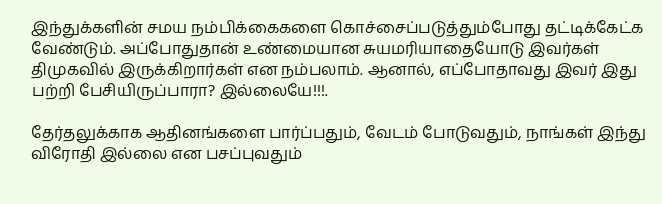இந்துக்களின் சமய நம்பிக்கைகளை கொச்சைப்படுத்தும்போது தட்டிக்கேட்க வேண்டும். அப்போதுதான் உண்மையான சுயமரியாதையோடு இவர்கள் திமுகவில் இருக்கிறார்கள் என நம்பலாம். ஆனால், எப்போதாவது இவர் இது பற்றி பேசியிருப்பாரா? இல்லையே!!!.

தேர்தலுக்காக ஆதினங்களை பார்ப்பதும், வேடம் போடுவதும், நாங்கள் இந்து விரோதி இல்லை என பசப்புவதும்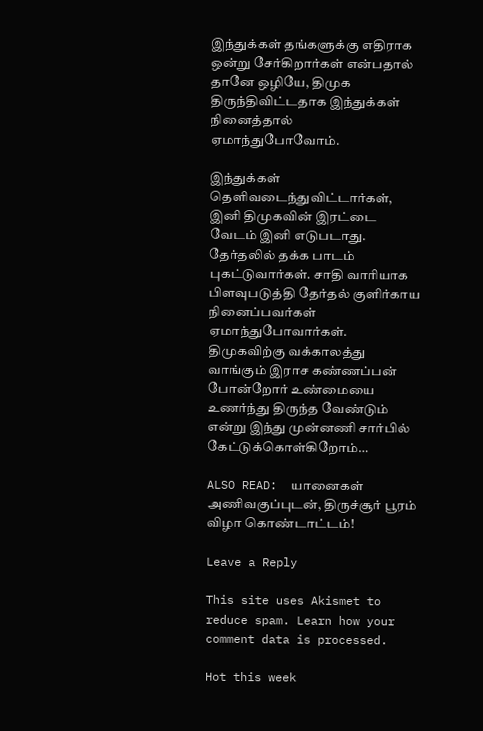இந்துக்கள் தங்களுக்கு எதிராக ஒன்று சேர்கிறார்கள் என்பதால் தானே ஒழியே, திமுக திருந்திவிட்டதாக இந்துக்கள் நினைத்தால் ஏமாந்துபோவோம்.

இந்துக்கள் தெளிவடைந்துவிட்டார்கள், இனி திமுகவின் இரட்டை வேடம் இனி எடுபடாது. தேர்தலில் தக்க பாடம் புகட்டுவார்கள். சாதி வாரியாக பிளவுபடுத்தி தேர்தல் குளிர்காய நினைப்பவர்கள் ஏமாந்துபோவார்கள். திமுகவிற்கு வக்காலத்து வாங்கும் இராச கண்ணப்பன் போன்றோர் உண்மையை உணர்ந்து திருந்த வேண்டும் என்று இந்து முன்னணி சார்பில் கேட்டுக்கொள்கிறோம்…

ALSO READ:  யானைகள் அணிவகுப்புடன், திருச்சூர் பூரம் விழா கொண்டாட்டம்!

Leave a Reply

This site uses Akismet to reduce spam. Learn how your comment data is processed.

Hot this week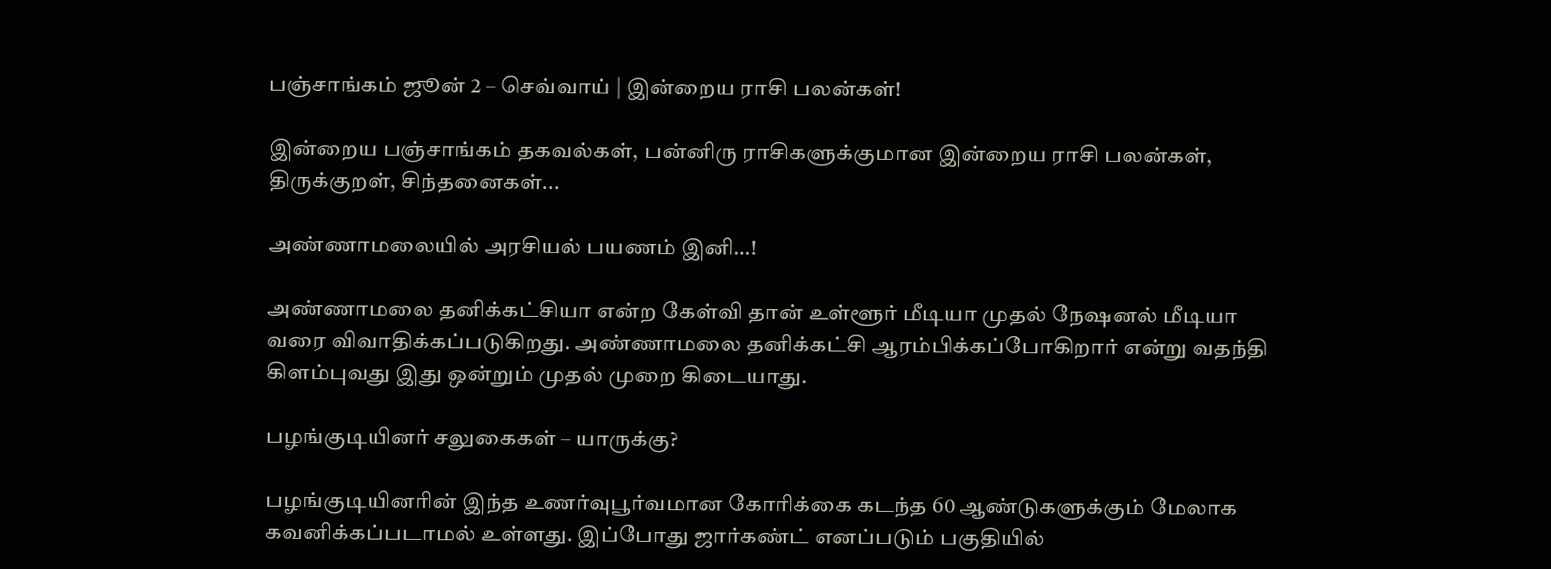பஞ்சாங்கம் ஜூன் 2 – செவ்வாய் | இன்றைய ராசி பலன்கள்!

இன்றைய பஞ்சாங்கம் தகவல்கள், பன்னிரு ராசிகளுக்குமான இன்றைய ராசி பலன்கள், திருக்குறள், சிந்தனைகள்...

அண்ணாமலையில் அரசியல் பயணம் இனி…!

அண்ணாமலை தனிக்கட்சியா என்ற கேள்வி தான் உள்ளூர் மீடியா முதல் நேஷனல் மீடியா வரை விவாதிக்கப்படுகிறது. அண்ணாமலை தனிக்கட்சி ஆரம்பிக்கப்போகிறார் என்று வதந்தி கிளம்புவது இது ஒன்றும் முதல் முறை கிடையாது.

பழங்குடியினர் சலுகைகள் – யாருக்கு?

பழங்குடியினரின் இந்த உணர்வுபூர்வமான கோரிக்கை கடந்த 60 ஆண்டுகளுக்கும் மேலாக கவனிக்கப்படாமல் உள்ளது. இப்போது ஜார்கண்ட் எனப்படும் பகுதியில்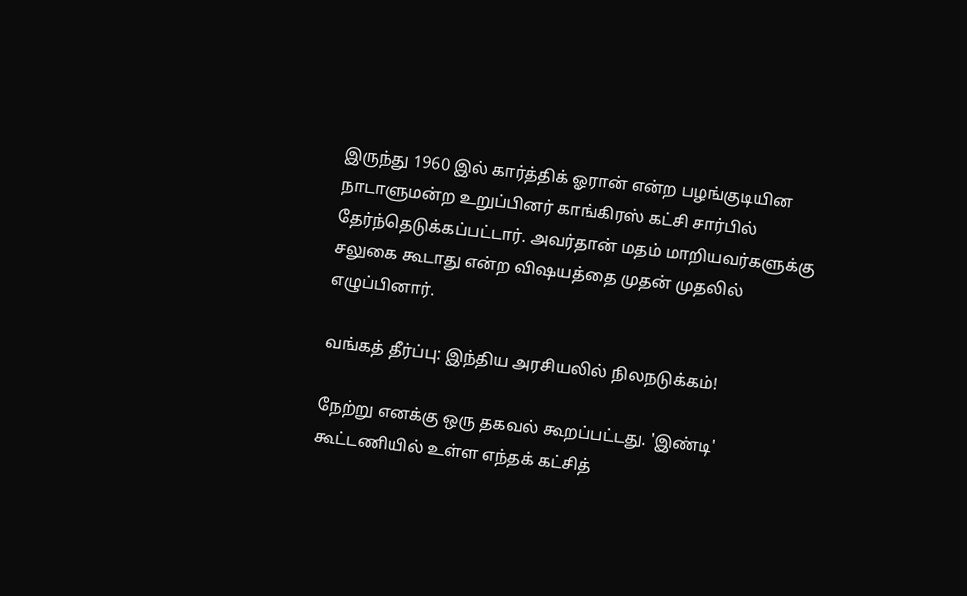இருந்து 1960 இல் கார்த்திக் ஓரான் என்ற பழங்குடியின நாடாளுமன்ற உறுப்பினர் காங்கிரஸ் கட்சி சார்பில் தேர்ந்தெடுக்கப்பட்டார். அவர்தான் மதம் மாறியவர்களுக்கு சலுகை கூடாது என்ற விஷயத்தை முதன் முதலில் எழுப்பினார்.

வங்கத் தீர்ப்பு: இந்திய அரசியலில் நிலநடுக்கம்!

நேற்று எனக்கு ஒரு தகவல் கூறப்பட்டது. 'இண்டி' கூட்டணியில் உள்ள எந்தக் கட்சித்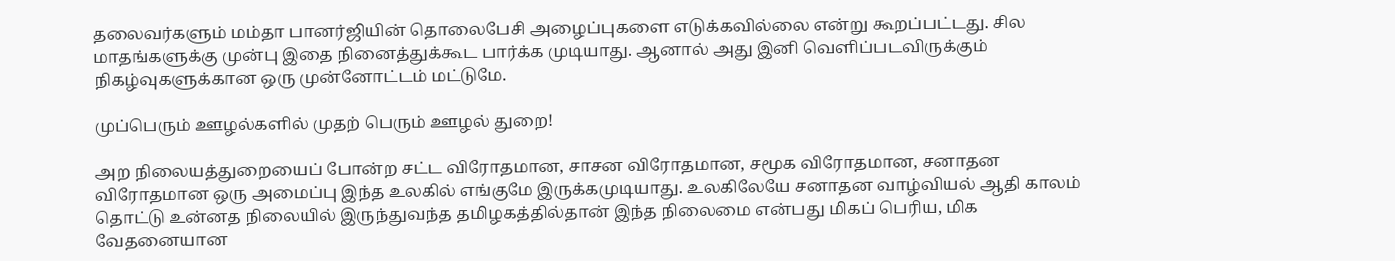தலைவர்களும் மம்தா பானர்ஜியின் தொலைபேசி அழைப்புகளை எடுக்கவில்லை என்று கூறப்பட்டது. சில மாதங்களுக்கு முன்பு இதை நினைத்துக்கூட பார்க்க முடியாது. ஆனால் அது இனி வெளிப்படவிருக்கும் நிகழ்வுகளுக்கான ஒரு முன்னோட்டம் மட்டுமே.

முப்பெரும் ஊழல்களில் முதற் பெரும் ஊழல் துறை!

அற நிலையத்துறையைப் போன்ற சட்ட விரோதமான, சாசன விரோதமான, சமூக விரோதமான, சனாதன விரோதமான ஒரு அமைப்பு இந்த உலகில் எங்குமே இருக்கமுடியாது. உலகிலேயே சனாதன வாழ்வியல் ஆதி காலம் தொட்டு உன்னத நிலையில் இருந்துவந்த தமிழகத்தில்தான் இந்த நிலைமை என்பது மிகப் பெரிய, மிக வேதனையான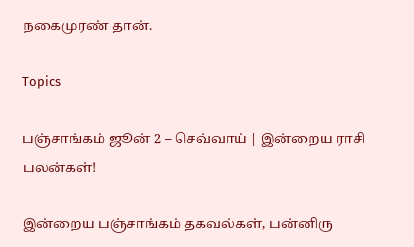நகைமுரண் தான்.

Topics

பஞ்சாங்கம் ஜூன் 2 – செவ்வாய் | இன்றைய ராசி பலன்கள்!

இன்றைய பஞ்சாங்கம் தகவல்கள், பன்னிரு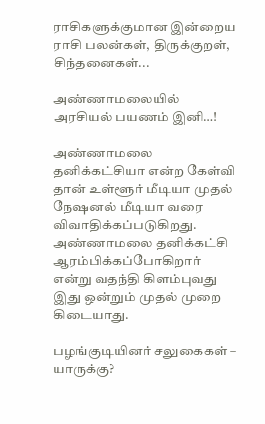ராசிகளுக்குமான இன்றைய ராசி பலன்கள், திருக்குறள், சிந்தனைகள்...

அண்ணாமலையில் அரசியல் பயணம் இனி…!

அண்ணாமலை தனிக்கட்சியா என்ற கேள்வி தான் உள்ளூர் மீடியா முதல் நேஷனல் மீடியா வரை விவாதிக்கப்படுகிறது. அண்ணாமலை தனிக்கட்சி ஆரம்பிக்கப்போகிறார் என்று வதந்தி கிளம்புவது இது ஒன்றும் முதல் முறை கிடையாது.

பழங்குடியினர் சலுகைகள் – யாருக்கு?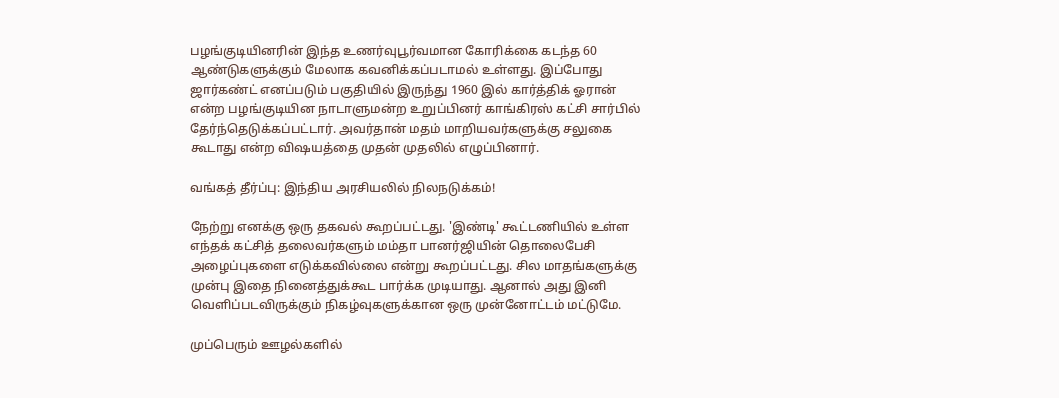பழங்குடியினரின் இந்த உணர்வுபூர்வமான கோரிக்கை கடந்த 60 ஆண்டுகளுக்கும் மேலாக கவனிக்கப்படாமல் உள்ளது. இப்போது ஜார்கண்ட் எனப்படும் பகுதியில் இருந்து 1960 இல் கார்த்திக் ஓரான் என்ற பழங்குடியின நாடாளுமன்ற உறுப்பினர் காங்கிரஸ் கட்சி சார்பில் தேர்ந்தெடுக்கப்பட்டார். அவர்தான் மதம் மாறியவர்களுக்கு சலுகை கூடாது என்ற விஷயத்தை முதன் முதலில் எழுப்பினார்.

வங்கத் தீர்ப்பு: இந்திய அரசியலில் நிலநடுக்கம்!

நேற்று எனக்கு ஒரு தகவல் கூறப்பட்டது. 'இண்டி' கூட்டணியில் உள்ள எந்தக் கட்சித் தலைவர்களும் மம்தா பானர்ஜியின் தொலைபேசி அழைப்புகளை எடுக்கவில்லை என்று கூறப்பட்டது. சில மாதங்களுக்கு முன்பு இதை நினைத்துக்கூட பார்க்க முடியாது. ஆனால் அது இனி வெளிப்படவிருக்கும் நிகழ்வுகளுக்கான ஒரு முன்னோட்டம் மட்டுமே.

முப்பெரும் ஊழல்களில்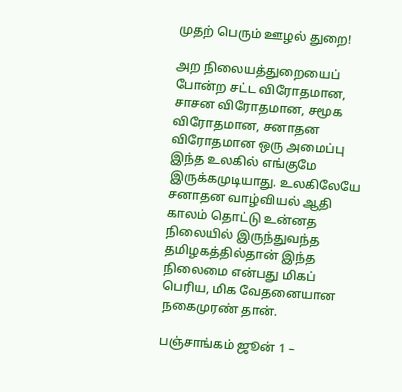முதற் பெரும் ஊழல் துறை!

அற நிலையத்துறையைப் போன்ற சட்ட விரோதமான, சாசன விரோதமான, சமூக விரோதமான, சனாதன விரோதமான ஒரு அமைப்பு இந்த உலகில் எங்குமே இருக்கமுடியாது. உலகிலேயே சனாதன வாழ்வியல் ஆதி காலம் தொட்டு உன்னத நிலையில் இருந்துவந்த தமிழகத்தில்தான் இந்த நிலைமை என்பது மிகப் பெரிய, மிக வேதனையான நகைமுரண் தான்.

பஞ்சாங்கம் ஜூன் 1 –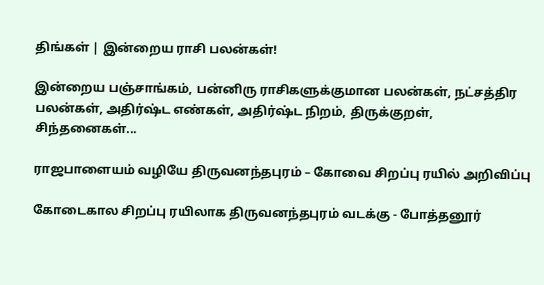திங்கள் | இன்றைய ராசி பலன்கள்!

இன்றைய பஞ்சாங்கம், பன்னிரு ராசிகளுக்குமான பலன்கள், நட்சத்திர பலன்கள், அதிர்ஷ்ட எண்கள், அதிர்ஷ்ட நிறம், திருக்குறள், சிந்தனைகள்...

ராஜபாளையம் வழியே திருவனந்தபுரம் – கோவை சிறப்பு ரயில் அறிவிப்பு

கோடைகால சிறப்பு ரயிலாக திருவனந்தபுரம் வடக்கு - போத்தனூர்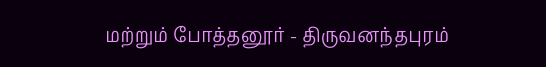மற்றும் போத்தனூர் - திருவனந்தபுரம்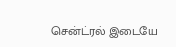சென்ட்ரல் இடையே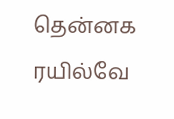தென்னக ரயில்வே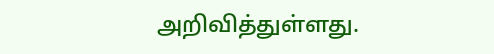அறிவித்துள்ளது.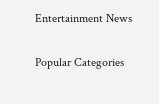Entertainment News

Popular Categories